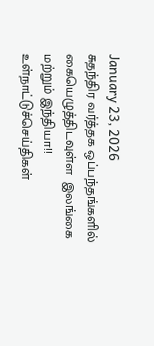January 23, 2026
சுதந்திர வர்த்தக ஒப்பந்தங்களில் கையெழுத்திடவுள்ள  இலங்கை மற்றும் இந்தியா!!
உள்நாட்டுச்செய்திகள்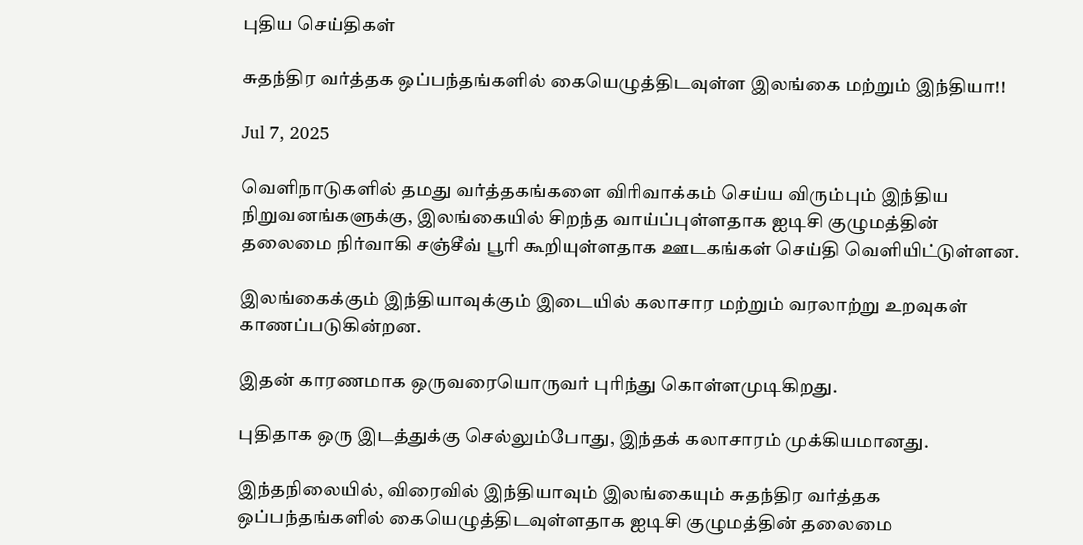புதிய செய்திகள்

சுதந்திர வர்த்தக ஒப்பந்தங்களில் கையெழுத்திடவுள்ள இலங்கை மற்றும் இந்தியா!!

Jul 7, 2025

வெளிநாடுகளில் தமது வர்த்தகங்களை விரிவாக்கம் செய்ய விரும்பும் இந்திய நிறுவனங்களுக்கு, இலங்கையில் சிறந்த வாய்ப்புள்ளதாக ஐடிசி குழுமத்தின் தலைமை நிர்வாகி சஞ்சீவ் பூரி கூறியுள்ளதாக ஊடகங்கள் செய்தி வெளியிட்டுள்ளன.

இலங்கைக்கும் இந்தியாவுக்கும் இடையில் கலாசார மற்றும் வரலாற்று உறவுகள் காணப்படுகின்றன.

இதன் காரணமாக ஒருவரையொருவர் புரிந்து கொள்ளமுடிகிறது.

புதிதாக ஒரு இடத்துக்கு செல்லும்போது, இந்தக் கலாசாரம் முக்கியமானது.

இந்தநிலையில், விரைவில் இந்தியாவும் இலங்கையும் சுதந்திர வர்த்தக ஒப்பந்தங்களில் கையெழுத்திடவுள்ளதாக ஐடிசி குழுமத்தின் தலைமை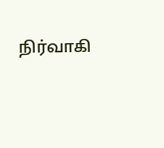நிர்வாகி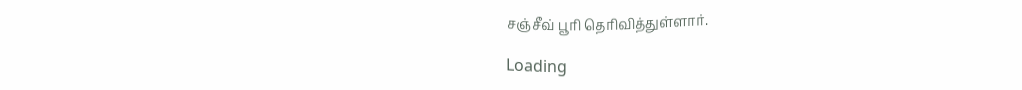சஞ்சீவ் பூரி தெரிவித்துள்ளார்.

Loading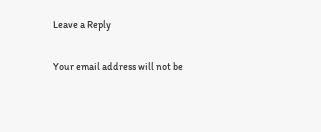Leave a Reply

Your email address will not be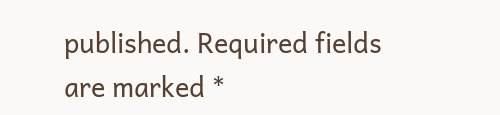published. Required fields are marked *